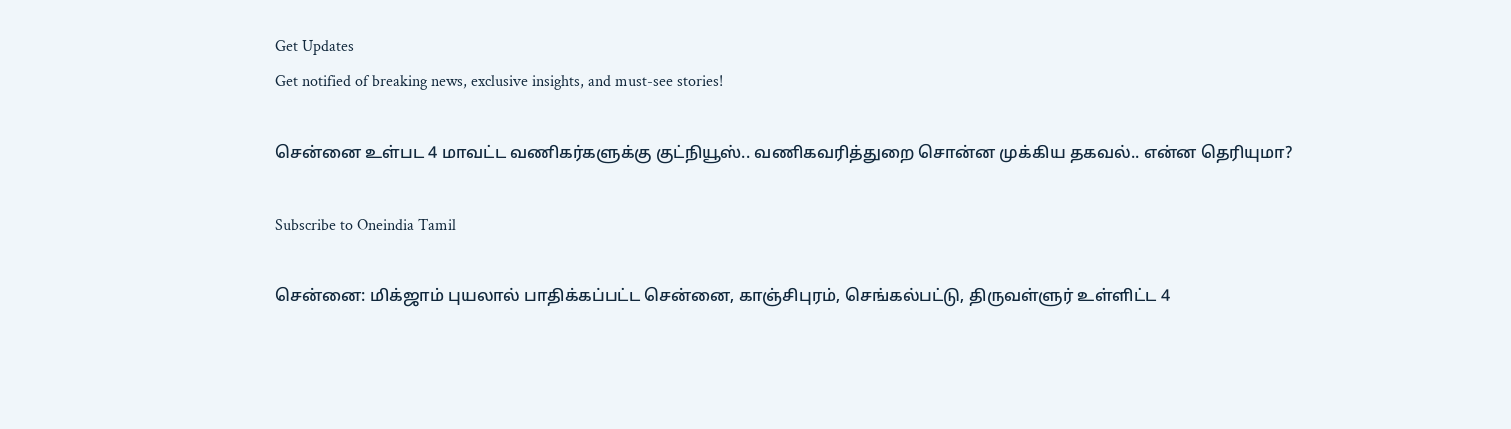Get Updates
Get notified of breaking news, exclusive insights, and must-see stories!

சென்னை உள்பட 4 மாவட்ட வணிகர்களுக்கு குட்நியூஸ்.. வணிகவரித்துறை சொன்ன முக்கிய தகவல்.. என்ன தெரியுமா?

Subscribe to Oneindia Tamil

சென்னை: மிக்ஜாம் புயலால் பாதிக்கப்பட்ட சென்னை, காஞ்சிபுரம், செங்கல்பட்டு, திருவள்ளுர் உள்ளிட்ட 4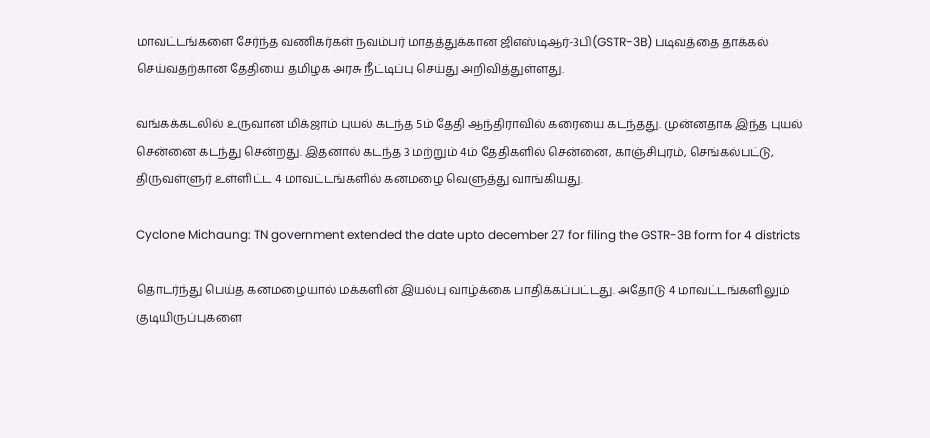மாவட்டங்களை சேர்ந்த வணிகர்கள் நவம்பர் மாதத்துக்கான ஜிஎஸ்டிஆர்-3பி(GSTR-3B) படிவத்தை தாக்கல் செய்வதற்கான தேதியை தமிழக அரசு நீட்டிப்பு செய்து அறிவித்துள்ளது.

வங்கக்கடலில் உருவான மிக்ஜாம் புயல் கடந்த 5ம் தேதி ஆந்திராவில் கரையை கடந்தது. முன்னதாக இந்த புயல் சென்னை கடந்து சென்றது. இதனால் கடந்த 3 மற்றும் 4ம் தேதிகளில் சென்னை, காஞ்சிபுரம், செங்கல்பட்டு, திருவள்ளுர் உள்ளிட்ட 4 மாவட்டங்களில் கனமழை வெளுத்து வாங்கியது.

Cyclone Michaung: TN government extended the date upto december 27 for filing the GSTR-3B form for 4 districts

தொடர்ந்து பெய்த கனமழையால் மக்களின் இயல்பு வாழ்க்கை பாதிக்கப்பட்டது. அதோடு 4 மாவட்டங்களிலும் குடியிருப்புகளை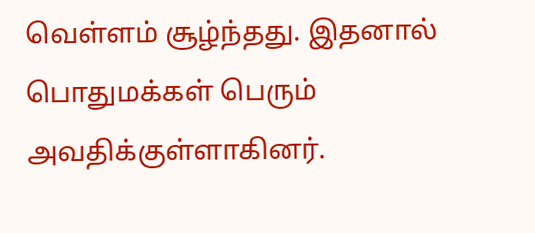வெள்ளம் சூழ்ந்தது. இதனால் பொதுமக்கள் பெரும் அவதிக்குள்ளாகினர்.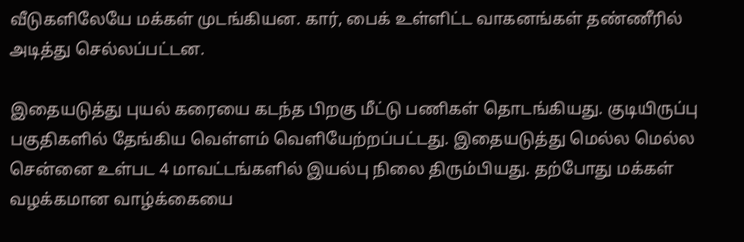வீடுகளிலேயே மக்கள் முடங்கியன. கார், பைக் உள்ளிட்ட வாகனங்கள் தண்ணீரில் அடித்து செல்லப்பட்டன.

இதையடுத்து புயல் கரையை கடந்த பிறகு மீட்டு பணிகள் தொடங்கியது. குடியிருப்பு பகுதிகளில் தேங்கிய வெள்ளம் வெளியேற்றப்பட்டது. இதையடுத்து மெல்ல மெல்ல சென்னை உள்பட 4 மாவட்டங்களில் இயல்பு நிலை திரும்பியது. தற்போது மக்கள் வழக்கமான வாழ்க்கையை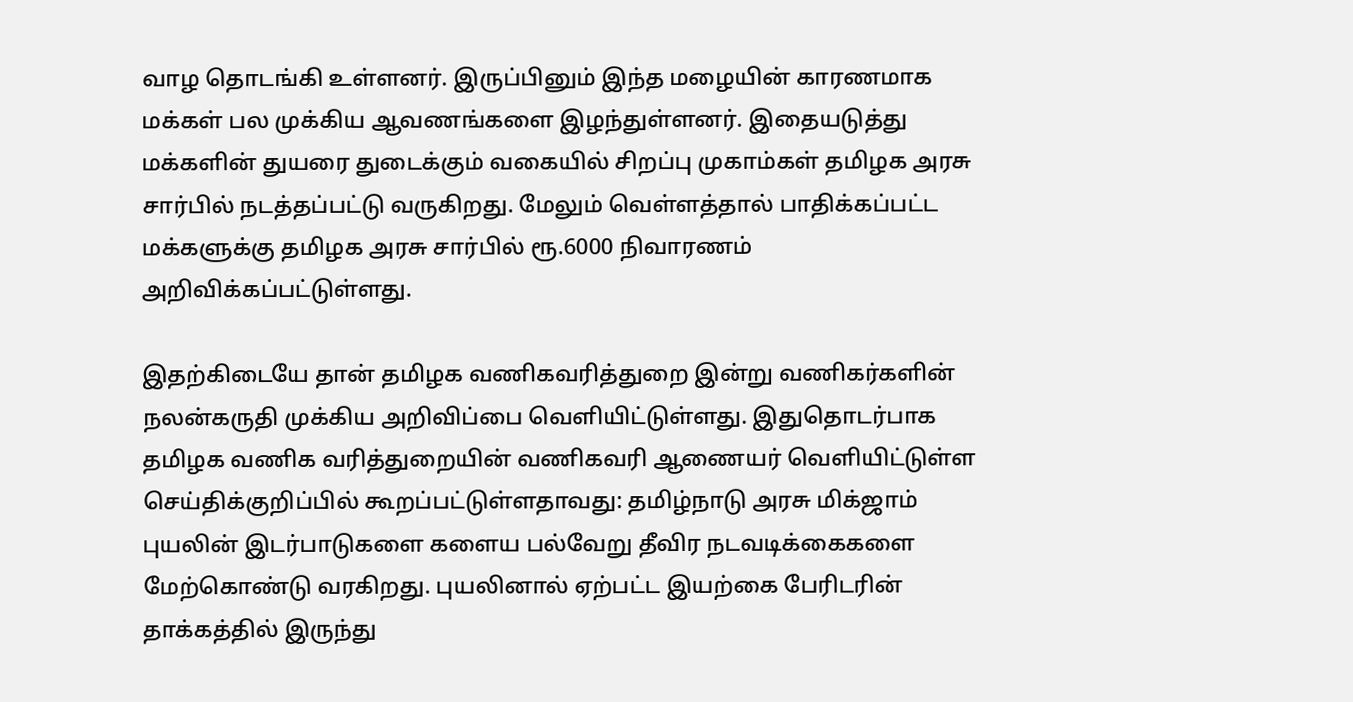வாழ தொடங்கி உள்ளனர். இருப்பினும் இந்த மழையின் காரணமாக மக்கள் பல முக்கிய ஆவணங்களை இழந்துள்ளனர். இதையடுத்து மக்களின் துயரை துடைக்கும் வகையில் சிறப்பு முகாம்கள் தமிழக அரசு சார்பில் நடத்தப்பட்டு வருகிறது. மேலும் வெள்ளத்தால் பாதிக்கப்பட்ட மக்களுக்கு தமிழக அரசு சார்பில் ரூ.6000 நிவாரணம் அறிவிக்கப்பட்டுள்ளது.

இதற்கிடையே தான் தமிழக வணிகவரித்துறை இன்று வணிகர்களின் நலன்கருதி முக்கிய அறிவிப்பை வெளியிட்டுள்ளது. இதுதொடர்பாக தமிழக வணிக வரித்துறையின் வணிகவரி ஆணையர் வெளியிட்டுள்ள செய்திக்குறிப்பில் கூறப்பட்டுள்ளதாவது: தமிழ்நாடு அரசு மிக்ஜாம் புயலின் இடர்பாடுகளை களைய பல்வேறு தீவிர நடவடிக்கைகளை மேற்கொண்டு வரகிறது. புயலினால் ஏற்பட்ட இயற்கை பேரிடரின் தாக்கத்தில் இருந்து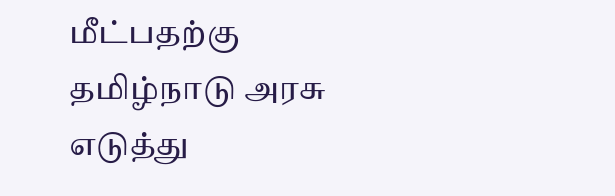மீட்பதற்கு தமிழ்நாடு அரசு எடுத்து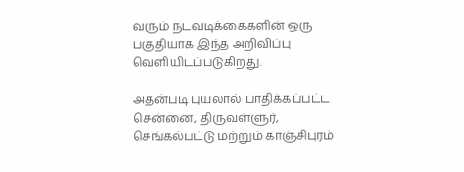வரும் நடவடிக்கைகளின் ஒரு பகுதியாக இந்த அறிவிப்பு வெளியிடப்படுகிறது.

அதன்படி புயலால் பாதிக்கப்பட்ட சென்னை, திருவள்ளுர், செங்கல்பட்டு மற்றும் காஞ்சிபுரம்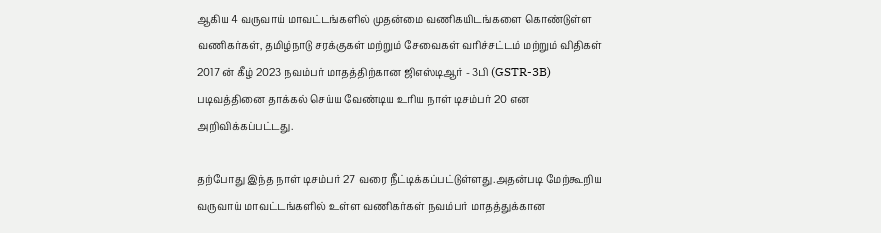ஆகிய 4 வருவாய் மாவட்டங்களில் முதன்மை வணிகயிடங்களை கொண்டுள்ள வணிகர்கள், தமிழ்நாடு சரக்குகள் மற்றும் சேவைகள் வரிச்சட்டம் மற்றும் விதிகள் 2017 ன் கீழ் 2023 நவம்பர் மாதத்திற்கான ஜிஎஸ்டிஆர் - 3பி (GSTR-3B) படிவத்தினை தாக்கல் செய்ய வேண்டிய உரிய நாள் டிசம்பர் 20 என அறிவிக்கப்பட்டது.

தற்போது இந்த நாள் டிசம்பர் 27 வரை நீட்டிக்கப்பட்டுள்ளது.அதன்படி மேற்கூறிய வருவாய் மாவட்டங்களில் உள்ள வணிகர்கள் நவம்பர் மாதத்துக்கான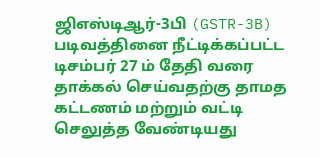ஜிஎஸ்டிஆர்-3பி (GSTR-3B) படிவத்தினை நீட்டிக்கப்பட்ட டிசம்பர் 27 ம் தேதி வரை தாக்கல் செய்வதற்கு தாமத கட்டணம் மற்றும் வட்டி செலுத்த வேண்டியது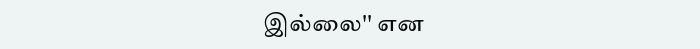இல்லை'' என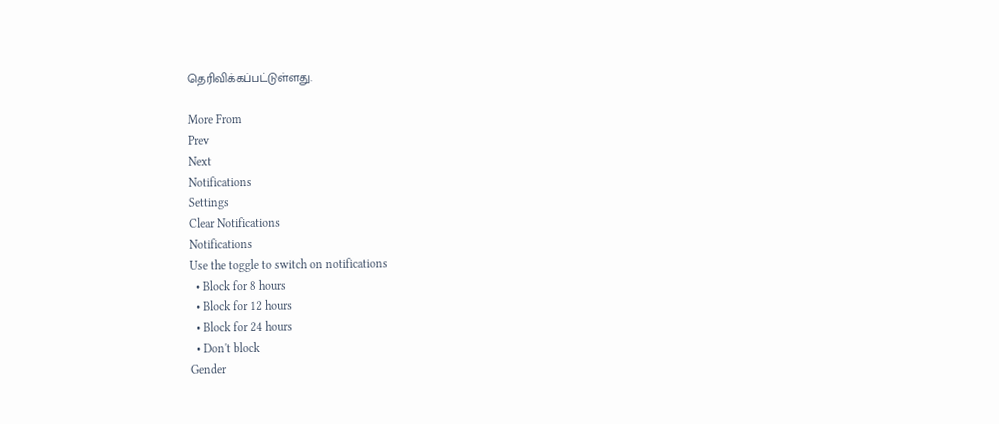தெரிவிக்கப்பட்டுள்ளது.

More From
Prev
Next
Notifications
Settings
Clear Notifications
Notifications
Use the toggle to switch on notifications
  • Block for 8 hours
  • Block for 12 hours
  • Block for 24 hours
  • Don't block
Gender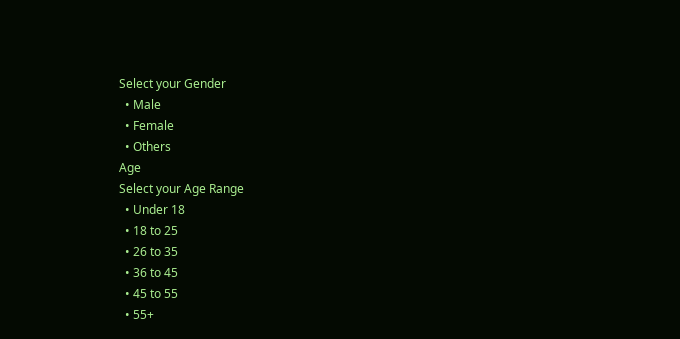Select your Gender
  • Male
  • Female
  • Others
Age
Select your Age Range
  • Under 18
  • 18 to 25
  • 26 to 35
  • 36 to 45
  • 45 to 55
  • 55+